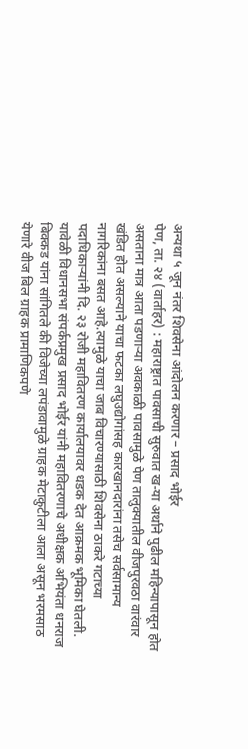अन्यथा ५ जून नंतर शिवसेना आंदोलन करणार – प्रसाद भोईर
पेण, ता. २४ (वार्ताहर) : महाराष्ट्रात पावसाची सुरुवात ख-या अर्थाने पुढील महिन्यापासून होत असताना मात्र आता पडणाऱ्या अवकाळी पावसामुळे पेण तालुक्यातील वीजपुरवठा वारंवार खंडित होत असल्याने याचा फटका लघुउद्योगांसह कारखानदारांना तसेच सर्वसामान्य नागरिकांना बसत आहे.त्यामुळे याचा जाब विचारण्यासाठी शिवसेना ठाकरे गटाच्या पदाधिकाऱ्यांनी दि. २३ रोजी महावितरण कार्यालयावर धडक देत आक्रमक भूमिका घेतली.
यावेळी विधानसभा संपर्कप्रमुख प्रसाद भोईर यांनी महावितरणाचे अधीक्षक अभियंता धनराज बिक्कड यांना सांगितले की विजेच्या लपंडावामुळे ग्राहक मेटाकुटीला आला असून भरमसाठ येणारे वीज बिल ग्राहक प्रामाणिकपणे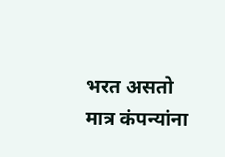भरत असतो मात्र कंपन्यांना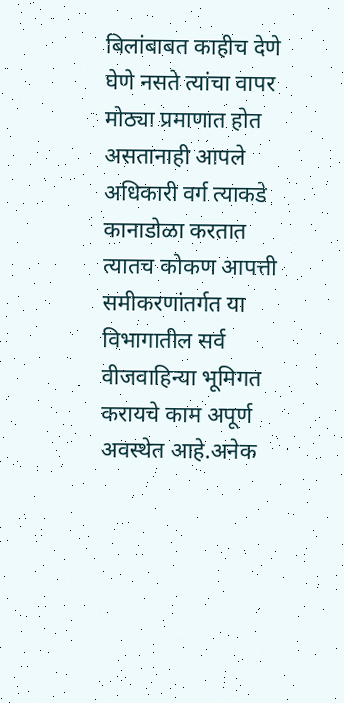बिलांबाबत काहीच देणे घेणे नसते त्यांचा वापर मोठ्या प्रमाणात होत असतानाही आपले अधिकारी वर्ग त्याकडे कानाडोळा करतात त्यातच कोकण आपत्ती समीकरणांतर्गत या विभागातील सर्व वीजवाहिन्या भूमिगत करायचे काम अपूर्ण अवस्थेत आहे.अनेक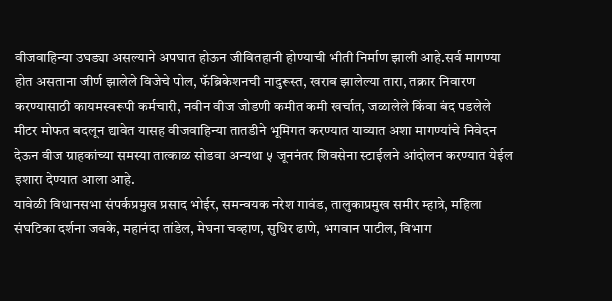वीजवाहिन्या उघड्या असल्याने अपघात होऊन जीवितहानी होण्याची भीती निर्माण झाली आहे.सर्व मागण्या होत असताना जीर्ण झालेले विजेचे पोल, फॅब्रिकेशनची नादुरूस्त, खराब झालेल्या तारा, तक्रार निवारण करण्यासाठी कायमस्वरूपी कर्मचारी, नवीन वीज जोडणी कमीत कमी खर्चात, जळालेले किंवा बंद पडलेले मीटर मोफत बदलून द्यावेत यासह वीजवाहिन्या तातडीने भूमिगत करण्यात याव्यात अशा मागण्यांचे निवेदन देऊन वीज ग्राहकांच्या समस्या तात्काळ सोडवा अन्यथा ५ जूननंतर शिवसेना स्टाईलने आंदोलन करण्यात येईल इशारा देण्यात आला आहे.
यावेळी विधानसभा संपर्कप्रमुख प्रसाद भोईर, समन्वयक नरेश गावंड, तालुकाप्रमुख समीर म्हात्रे, महिला संघटिका दर्शना जवके, महानंदा तांडेल, मेघना चव्हाण, सुधिर ढाणे, भगवान पाटील, विभाग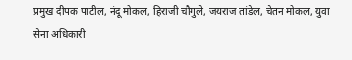प्रमुख दीपक पाटील, नंदू मोकल, हिराजी चौगुले, जयराज तांडेल, चेतन मोकल, युवा सेना अधिकारी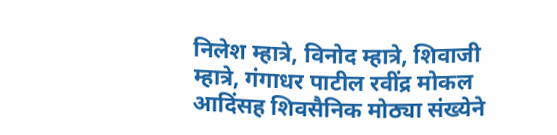निलेश म्हात्रे, विनोद म्हात्रे, शिवाजी म्हात्रे, गंगाधर पाटील रवींद्र मोकल आदिंसह शिवसैनिक मोठ्या संख्येने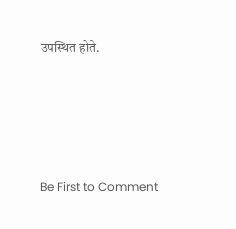उपस्थित होते.




Be First to Comment